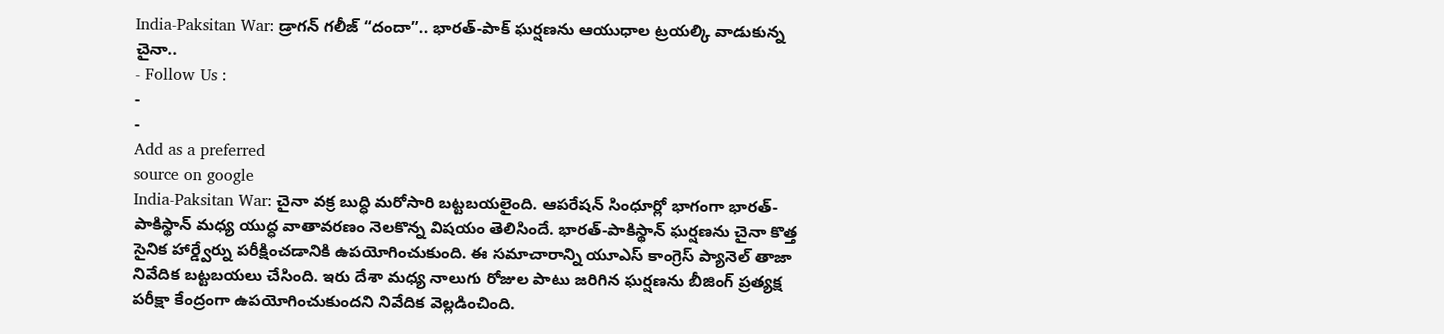India-Paksitan War: డ్రాగన్ గలీజ్ “దందా”.. భారత్-పాక్ ఘర్షణను ఆయుధాల ట్రయల్కి వాడుకున్న చైనా..
- Follow Us :
-
-
Add as a preferred
source on google
India-Paksitan War: చైనా వక్ర బుద్ధి మరోసారి బట్టబయలైంది. ఆపరేషన్ సింధూర్లో భాగంగా భారత్- పాకిస్థాన్ మధ్య యుద్ధ వాతావరణం నెలకొన్న విషయం తెలిసిందే. భారత్-పాకిస్థాన్ ఘర్షణను చైనా కొత్త సైనిక హార్డ్వేర్ను పరీక్షించడానికి ఉపయోగించుకుంది. ఈ సమాచారాన్ని యూఎస్ కాంగ్రెస్ ప్యానెల్ తాజా నివేదిక బట్టబయలు చేసింది. ఇరు దేశా మధ్య నాలుగు రోజుల పాటు జరిగిన ఘర్షణను బీజింగ్ ప్రత్యక్ష పరీక్షా కేంద్రంగా ఉపయోగించుకుందని నివేదిక వెల్లడించింది.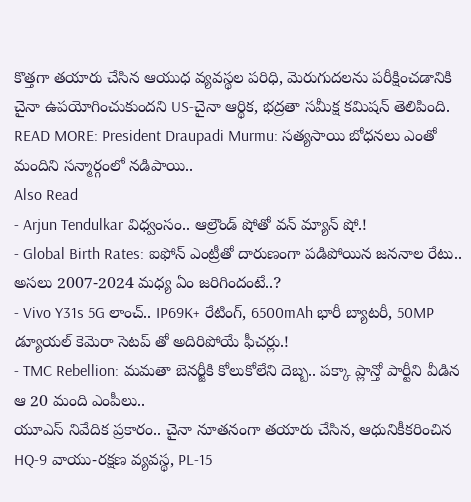కొత్తగా తయారు చేసిన ఆయుధ వ్యవస్థల పరిధి, మెరుగుదలను పరీక్షించడానికి చైనా ఉపయోగించుకుందని US-చైనా ఆర్థిక, భద్రతా సమీక్ష కమిషన్ తెలిపింది.
READ MORE: President Draupadi Murmu: సత్యసాయి బోధనలు ఎంతో మందిని సన్మార్గంలో నడిపాయి..
Also Read
- Arjun Tendulkar విధ్వంసం.. ఆల్రౌండ్ షోతో వన్ మ్యాన్ షో.!
- Global Birth Rates: ఐఫోన్ ఎంట్రీతో దారుణంగా పడిపోయిన జననాల రేటు.. అసలు 2007-2024 మధ్య ఏం జరిగిందంటే..?
- Vivo Y31s 5G లాంచ్.. IP69K+ రేటింగ్, 6500mAh భారీ బ్యాటరీ, 50MP డ్యూయల్ కెమెరా సెటప్ తో అదిరిపోయే ఫీచర్లు.!
- TMC Rebellion: మమతా బెనర్జీకి కోలుకోలేని దెబ్బ.. పక్కా ప్లాన్తో పార్టీని వీడిన ఆ 20 మంది ఎంపీలు..
యూఎస్ నివేదిక ప్రకారం.. చైనా నూతనంగా తయారు చేసిన, ఆధునికీకరించిన HQ-9 వాయు-రక్షణ వ్యవస్థ, PL-15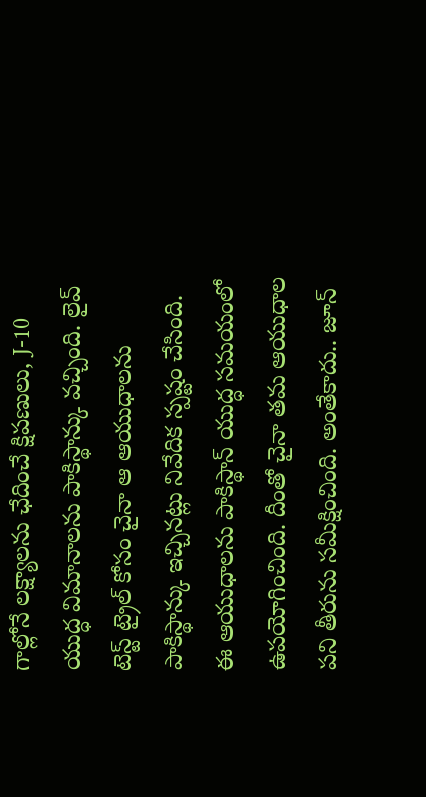గాల్లోనే లక్ష్యాలను ఛేదించే క్షిపణులు, J-10 యుద్ధ విమానాలను పాకిస్థాన్కు వచ్చింది. లైవ్ టెస్ట్ ట్రైల్ కోసం చైనా ఆ ఆయుధాలను పాకిస్థాన్కు ఇచ్చినట్లు నివేదిక స్పష్టం చేసింది. ఈ ఆయుధాలను పాకిస్థాన్ యుద్ధ సమయంలో ఉపయోగించింది. దీంతో చైనా తమ ఆయుధాల పని తీరును సమీక్షించింది. అంతేకాదు.. జూన్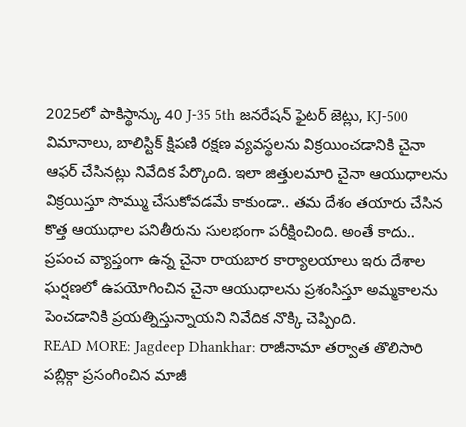2025లో పాకిస్థాన్కు 40 J-35 5th జనరేషన్ ఫైటర్ జెట్లు, KJ-500 విమానాలు, బాలిస్టిక్ క్షిపణి రక్షణ వ్యవస్థలను విక్రయించడానికి చైనా ఆఫర్ చేసినట్లు నివేదిక పేర్కొంది. ఇలా జిత్తులమారి చైనా ఆయుధాలను విక్రయిస్తూ సొమ్ము చేసుకోవడమే కాకుండా.. తమ దేశం తయారు చేసిన కొత్త ఆయుధాల పనితీరును సులభంగా పరీక్షించింది. అంతే కాదు.. ప్రపంచ వ్యాప్తంగా ఉన్న చైనా రాయబార కార్యాలయాలు ఇరు దేశాల ఘర్షణలో ఉపయోగించిన చైనా ఆయుధాలను ప్రశంసిస్తూ అమ్మకాలను పెంచడానికి ప్రయత్నిస్తున్నాయని నివేదిక నొక్కి చెప్పింది.
READ MORE: Jagdeep Dhankhar: రాజీనామా తర్వాత తొలిసారి పబ్లిక్గా ప్రసంగించిన మాజీ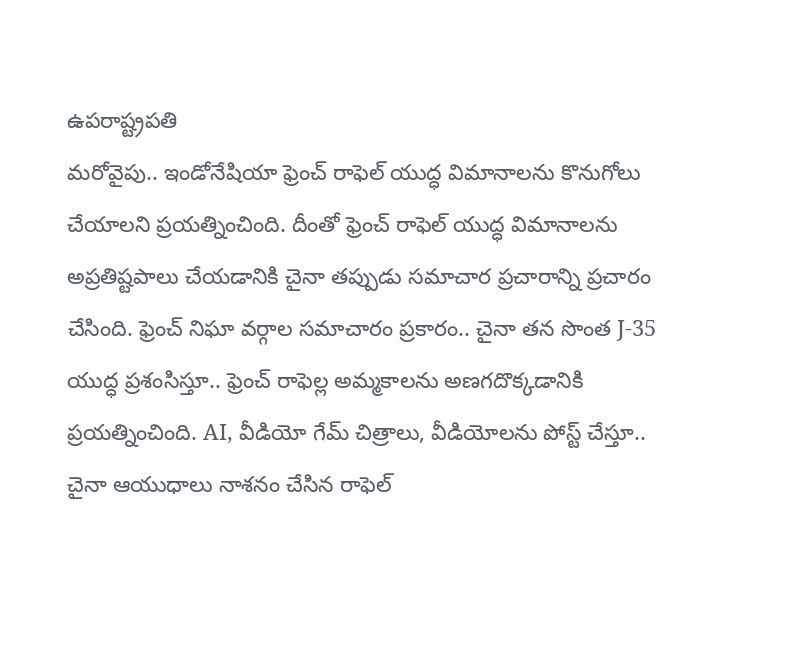ఉపరాష్ట్రపతి
మరోవైపు.. ఇండోనేషియా ఫ్రెంచ్ రాఫెల్ యుద్ధ విమానాలను కొనుగోలు చేయాలని ప్రయత్నించింది. దీంతో ఫ్రెంచ్ రాఫెల్ యుద్ధ విమానాలను అప్రతిష్టపాలు చేయడానికి చైనా తప్పుడు సమాచార ప్రచారాన్ని ప్రచారం చేసింది. ఫ్రెంచ్ నిఘా వర్గాల సమాచారం ప్రకారం.. చైనా తన సొంత J-35 యుద్ధ ప్రశంసిస్తూ.. ఫ్రెంచ్ రాఫెల్ల అమ్మకాలను అణగదొక్కడానికి ప్రయత్నించింది. AI, వీడియో గేమ్ చిత్రాలు, వీడియోలను పోస్ట్ చేస్తూ.. చైనా ఆయుధాలు నాశనం చేసిన రాఫెల్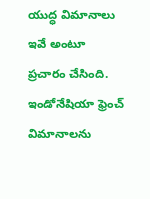యుద్ధ విమానాలు ఇవే అంటూ ప్రచారం చేసింది. ఇండోనేషియా ఫ్రెంచ్ విమానాలను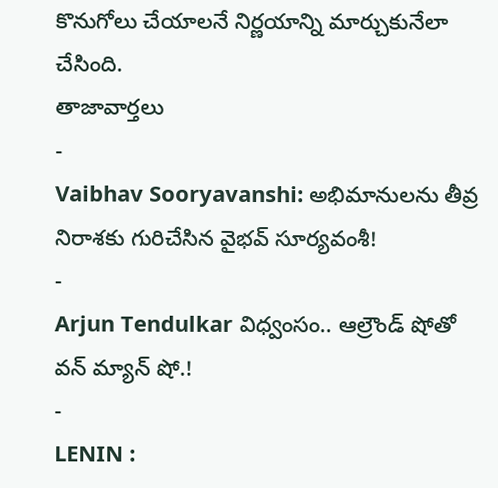కొనుగోలు చేయాలనే నిర్ణయాన్ని మార్చుకునేలా చేసింది.
తాజావార్తలు
-
Vaibhav Sooryavanshi: అభిమానులను తీవ్ర నిరాశకు గురిచేసిన వైభవ్ సూర్యవంశీ!
-
Arjun Tendulkar విధ్వంసం.. ఆల్రౌండ్ షోతో వన్ మ్యాన్ షో.!
-
LENIN :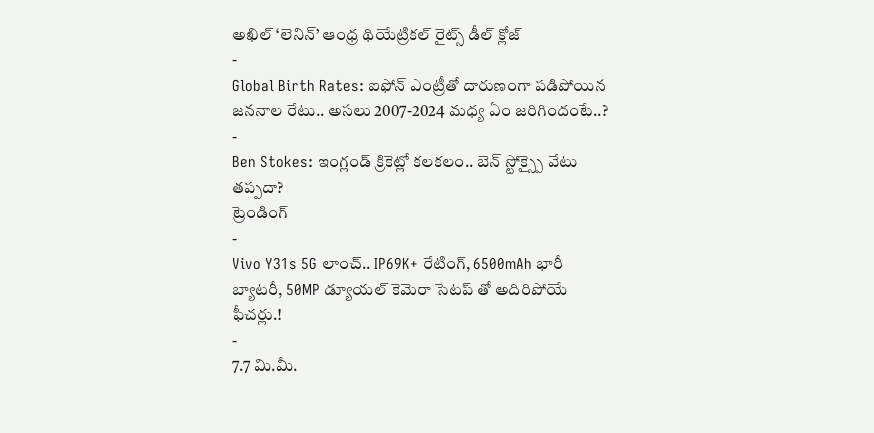అఖిల్ ‘లెనిన్’ ఆంధ్ర థియేట్రికల్ రైట్స్ డీల్ క్లోజ్
-
Global Birth Rates: ఐఫోన్ ఎంట్రీతో దారుణంగా పడిపోయిన జననాల రేటు.. అసలు 2007-2024 మధ్య ఏం జరిగిందంటే..?
-
Ben Stokes: ఇంగ్లండ్ క్రికెట్లో కలకలం.. బెన్ స్టోక్స్పై వేటు తప్పదా?
ట్రెండింగ్
-
Vivo Y31s 5G లాంచ్.. IP69K+ రేటింగ్, 6500mAh భారీ బ్యాటరీ, 50MP డ్యూయల్ కెమెరా సెటప్ తో అదిరిపోయే ఫీచర్లు.!
-
7.7 మి.మీ.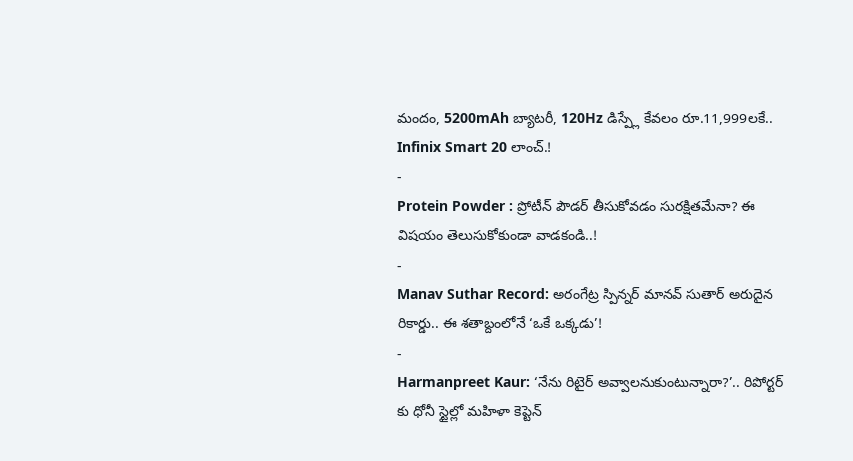మందం, 5200mAh బ్యాటరీ, 120Hz డిస్ప్లే కేవలం రూ.11,999లకే.. Infinix Smart 20 లాంచ్.!
-
Protein Powder : ప్రోటీన్ పౌడర్ తీసుకోవడం సురక్షితమేనా? ఈ విషయం తెలుసుకోకుండా వాడకండి..!
-
Manav Suthar Record: అరంగేట్ర స్పిన్నర్ మానవ్ సుతార్ అరుదైన రికార్డు.. ఈ శతాబ్దంలోనే ‘ఒకే ఒక్కడు’!
-
Harmanpreet Kaur: ‘నేను రిటైర్ అవ్వాలనుకుంటున్నారా?’.. రిపోర్టర్ కు ధోనీ స్టైల్లో మహిళా కెప్టెన్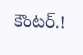కౌంటర్.!